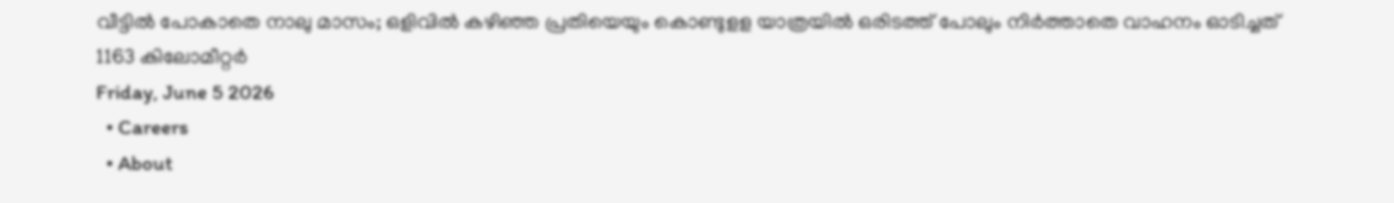വീട്ടിൽ പോകാതെ നാലു മാസം; ഒളിവിൽ കഴിഞ്ഞ പ്രതിയെയും കൊണ്ടുളള യാത്രയിൽ ഒരിടത്ത് പോലും നിർത്താതെ വാഹനം ഓടിച്ചത് 1163 കിലോമീറ്റർ
Friday, June 5 2026
  • Careers
  • About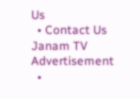Us
  • Contact Us
Janam TV
Advertisement
  •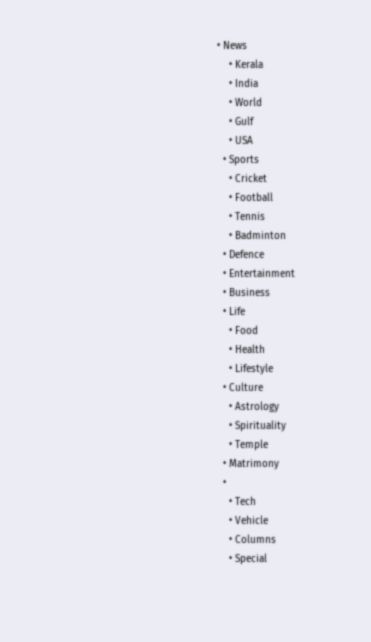• News
    • Kerala
    • India
    • World
    • Gulf
    • USA
  • Sports
    • Cricket
    • Football
    • Tennis
    • Badminton
  • Defence
  • Entertainment
  • Business
  • Life
    • Food
    • Health
    • Lifestyle
  • Culture
    • Astrology
    • Spirituality
    • Temple
  • Matrimony
  •
    • Tech
    • Vehicle
    • Columns
    • Special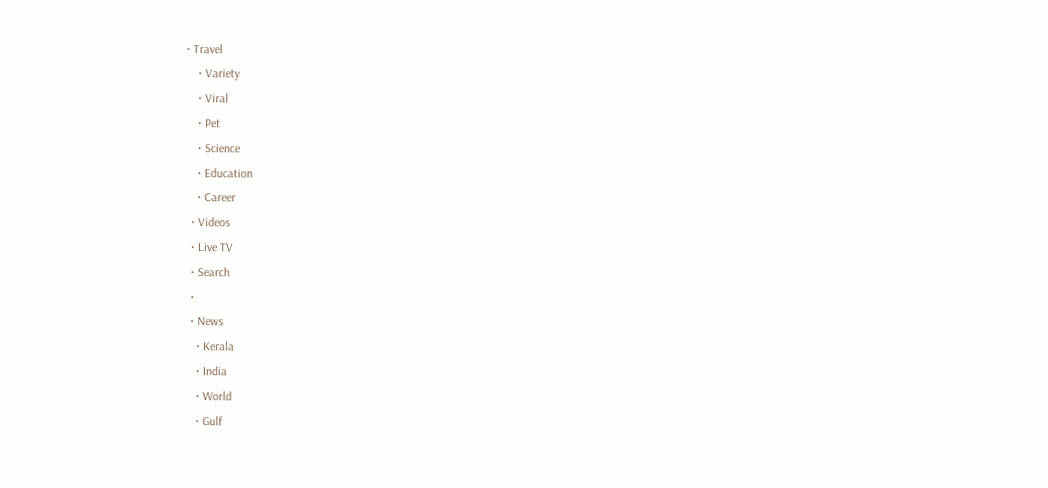• Travel
    • Variety
    • Viral
    • Pet
    • Science
    • Education
    • Career
  • Videos
  • Live TV
  • Search
  •
  • News
    • Kerala
    • India
    • World
    • Gulf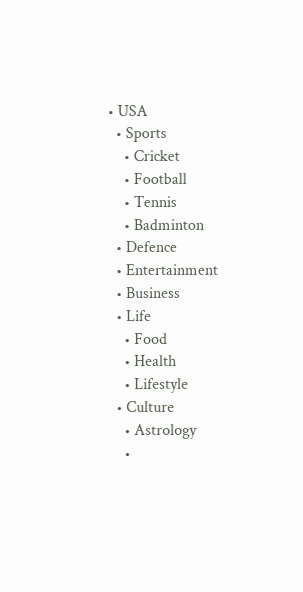• USA
  • Sports
    • Cricket
    • Football
    • Tennis
    • Badminton
  • Defence
  • Entertainment
  • Business
  • Life
    • Food
    • Health
    • Lifestyle
  • Culture
    • Astrology
    •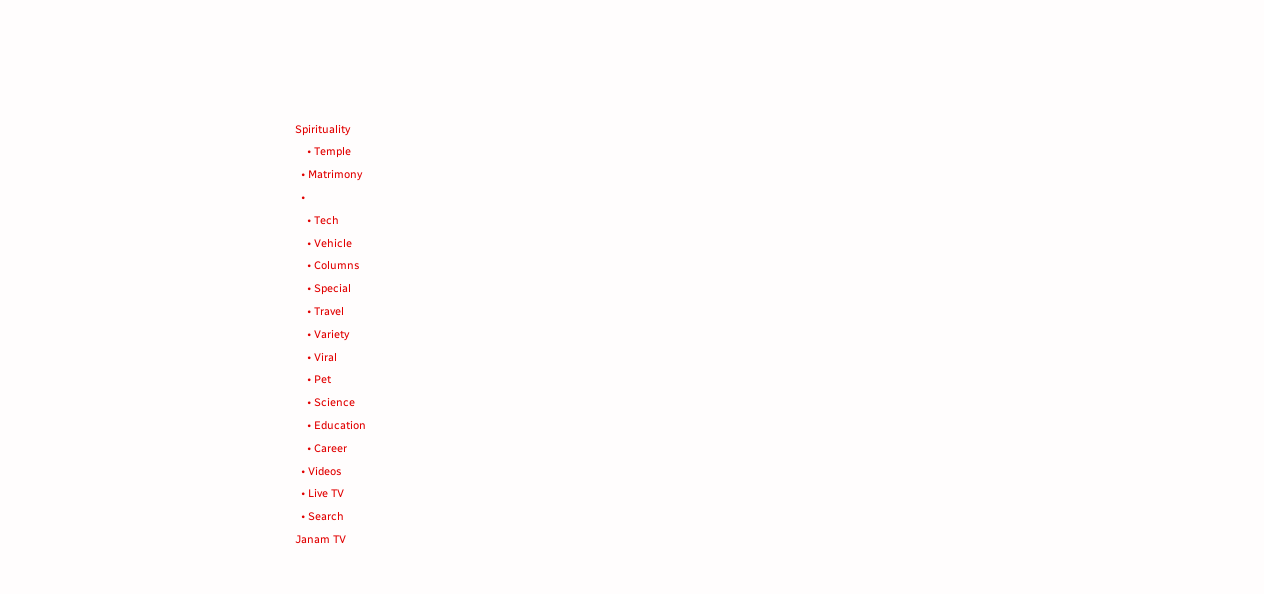Spirituality
    • Temple
  • Matrimony
  •
    • Tech
    • Vehicle
    • Columns
    • Special
    • Travel
    • Variety
    • Viral
    • Pet
    • Science
    • Education
    • Career
  • Videos
  • Live TV
  • Search
Janam TV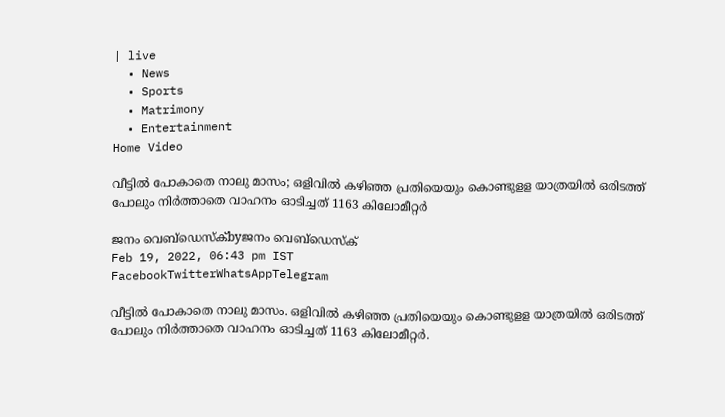| live
  • News
  • Sports
  • Matrimony
  • Entertainment
Home Video

വീട്ടിൽ പോകാതെ നാലു മാസം; ഒളിവിൽ കഴിഞ്ഞ പ്രതിയെയും കൊണ്ടുളള യാത്രയിൽ ഒരിടത്ത് പോലും നിർത്താതെ വാഹനം ഓടിച്ചത് 1163 കിലോമീറ്റർ

ജനം വെബ്‌ഡെസ്ക്byജനം വെബ്‌ഡെസ്ക്
Feb 19, 2022, 06:43 pm IST
FacebookTwitterWhatsAppTelegram

വീട്ടിൽ പോകാതെ നാലു മാസം. ഒളിവിൽ കഴിഞ്ഞ പ്രതിയെയും കൊണ്ടുളള യാത്രയിൽ ഒരിടത്ത് പോലും നിർത്താതെ വാഹനം ഓടിച്ചത് 1163 കിലോമീറ്റർ.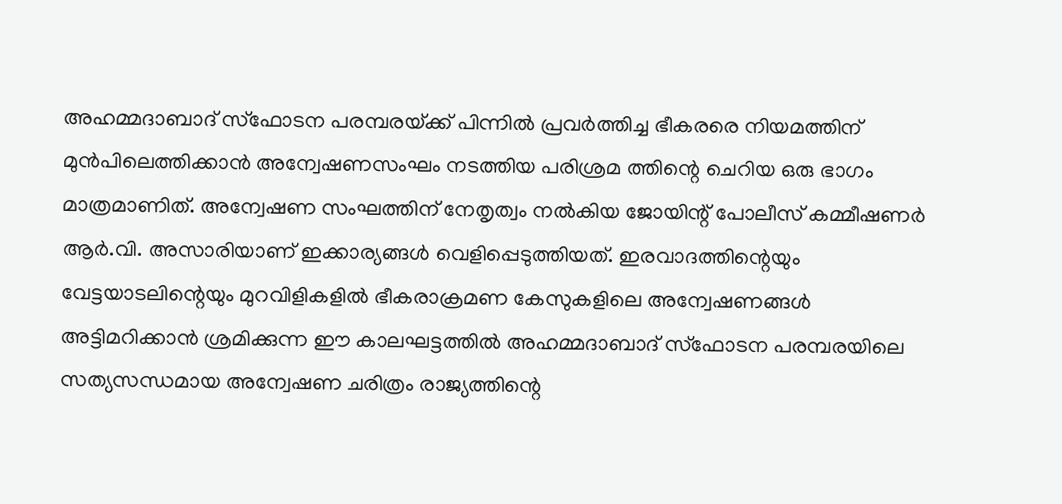അഹമ്മദാബാദ് സ്‌ഫോടന പരമ്പരയ്‌ക്ക് പിന്നിൽ പ്രവർത്തിച്ച ഭീകരരെ നിയമത്തിന് മുൻപിലെത്തിക്കാൻ അന്വേഷണസംഘം നടത്തിയ പരിശ്രമ ത്തിന്റെ ചെറിയ ഒരു ഭാഗം മാത്രമാണിത്. അന്വേഷണ സംഘത്തിന് നേതൃത്വം നൽകിയ ജോയിന്റ് പോലീസ് കമ്മീഷണർ ആർ.വി. അസാരിയാണ് ഇക്കാര്യങ്ങൾ വെളിപ്പെടുത്തിയത്. ഇരവാദത്തിന്റെയും വേട്ടയാടലിന്റെയും മുറവിളികളിൽ ഭീകരാക്രമണ കേസുകളിലെ അന്വേഷണങ്ങൾ അട്ടിമറിക്കാൻ ശ്രമിക്കുന്ന ഈ കാലഘട്ടത്തിൽ അഹമ്മദാബാദ് സ്‌ഫോടന പരമ്പരയിലെ സത്യസന്ധമായ അന്വേഷണ ചരിത്രം രാജ്യത്തിന്റെ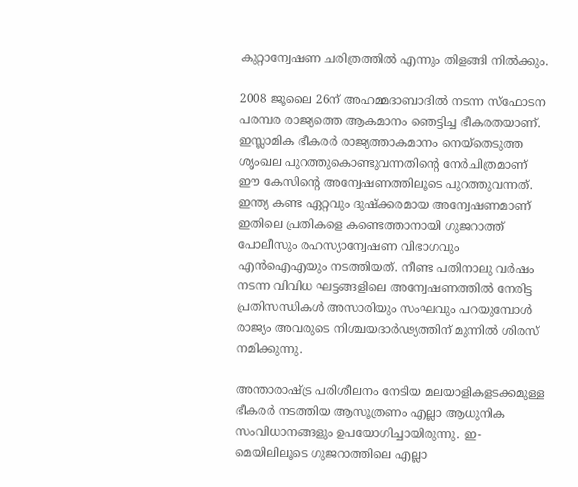കുറ്റാന്വേഷണ ചരിത്രത്തിൽ എന്നും തിളങ്ങി നിൽക്കും.

2008 ജൂലൈ 26ന് അഹമ്മദാബാദിൽ നടന്ന സ്‌ഫോടന പരമ്പര രാജ്യത്തെ ആകമാനം ഞെട്ടിച്ച ഭീകരതയാണ്. ഇസ്ലാമിക ഭീകരർ രാജ്യത്താകമാനം നെയ്‌തെടുത്ത ശൃംഖല പുറത്തുകൊണ്ടുവന്നതിന്റെ നേർചിത്രമാണ് ഈ കേസിന്റെ അന്വേഷണത്തിലൂടെ പുറത്തുവന്നത്. ഇന്ത്യ കണ്ട ഏറ്റവും ദുഷ്‌ക്കരമായ അന്വേഷണമാണ് ഇതിലെ പ്രതികളെ കണ്ടെത്താനായി ഗുജറാത്ത് പോലീസും രഹസ്യാന്വേഷണ വിഭാഗവും എൻഐഎയും നടത്തിയത്. നീണ്ട പതിനാലു വർഷം നടന്ന വിവിധ ഘട്ടങ്ങളിലെ അന്വേഷണത്തിൽ നേരിട്ട പ്രതിസന്ധികൾ അസാരിയും സംഘവും പറയുമ്പോൾ രാജ്യം അവരുടെ നിശ്ചയദാർഢ്യത്തിന് മുന്നിൽ ശിരസ് നമിക്കുന്നു.

അന്താരാഷ്‌ട്ര പരിശീലനം നേടിയ മലയാളികളടക്കമുള്ള ഭീകരർ നടത്തിയ ആസൂത്രണം എല്ലാ ആധുനിക സംവിധാനങ്ങളും ഉപയോഗിച്ചായിരുന്നു. ഇ-മെയിലിലൂടെ ഗുജറാത്തിലെ എല്ലാ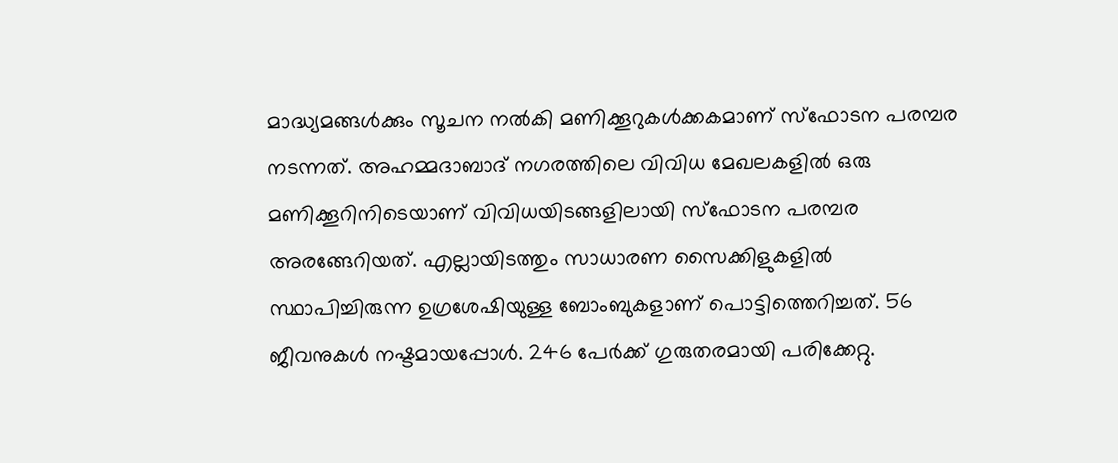മാദ്ധ്യമങ്ങൾക്കും സൂചന നൽകി മണിക്കൂറുകൾക്കകമാണ് സ്ഫോടന പരമ്പര നടന്നത്. അഹമ്മദാബാദ് നഗരത്തിലെ വിവിധ മേഖലകളിൽ ഒരു മണിക്കൂറിനിടെയാണ് വിവിധയിടങ്ങളിലായി സ്ഫോടന പരമ്പര അരങ്ങേറിയത്. എല്ലായിടത്തും സാധാരണ സൈക്കിളുകളിൽ സ്ഥാപിച്ചിരുന്ന ഉഗ്രശേഷിയുള്ള ബോംബുകളാണ് പൊട്ടിത്തെറിച്ചത്. 56 ജീവനുകൾ നഷ്ടമായപ്പോൾ. 246 പേർക്ക് ഗുരുതരമായി പരിക്കേറ്റു.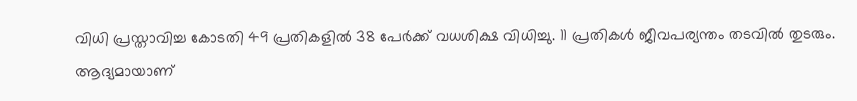വിധി പ്രസ്താവിച്ച കോടതി 49 പ്രതികളിൽ 38 പേർക്ക് വധശിക്ഷ വിധിച്ചു. 11 പ്രതികൾ ജീവപര്യന്തം തടവിൽ തുടരും. ആദ്യമായാണ്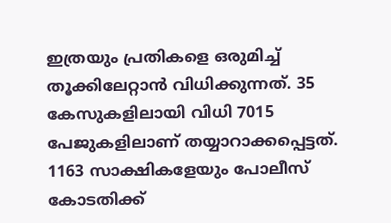ഇത്രയും പ്രതികളെ ഒരുമിച്ച് തൂക്കിലേറ്റാൻ വിധിക്കുന്നത്. 35 കേസുകളിലായി വിധി 7015 പേജുകളിലാണ് തയ്യാറാക്കപ്പെട്ടത്. 1163 സാക്ഷികളേയും പോലീസ് കോടതിക്ക്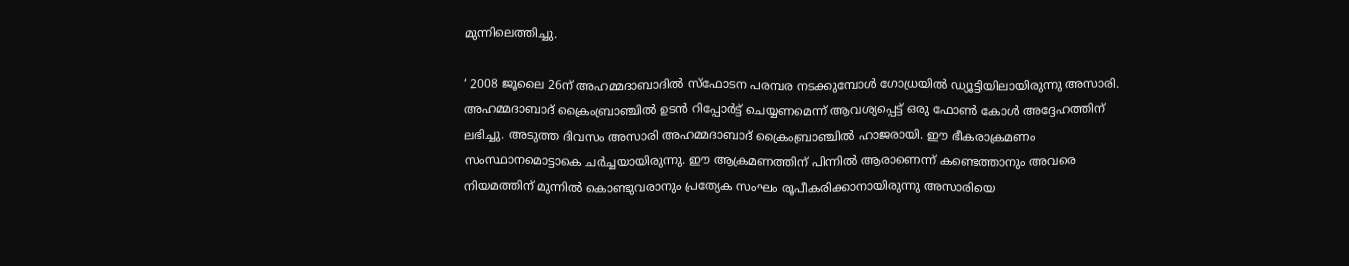മുന്നിലെത്തിച്ചു.

‘ 2008 ജൂലൈ 26ന് അഹമ്മദാബാദിൽ സ്‌ഫോടന പരമ്പര നടക്കുമ്പോൾ ഗോധ്രയിൽ ഡ്യൂട്ടിയിലായിരുന്നു അസാരി. അഹമ്മദാബാദ് ക്രൈംബ്രാഞ്ചിൽ ഉടൻ റിപ്പോർട്ട് ചെയ്യണമെന്ന് ആവശ്യപ്പെട്ട് ഒരു ഫോൺ കോൾ അദ്ദേഹത്തിന് ലഭിച്ചു. അടുത്ത ദിവസം അസാരി അഹമ്മദാബാദ് ക്രൈംബ്രാഞ്ചിൽ ഹാജരായി. ഈ ഭീകരാക്രമണം സംസ്ഥാനമൊട്ടാകെ ചർച്ചയായിരുന്നു. ഈ ആക്രമണത്തിന് പിന്നിൽ ആരാണെന്ന് കണ്ടെത്താനും അവരെ നിയമത്തിന് മുന്നിൽ കൊണ്ടുവരാനും പ്രത്യേക സംഘം രൂപീകരിക്കാനായിരുന്നു അസാരിയെ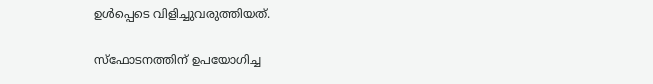ഉൾപ്പെടെ വിളിച്ചുവരുത്തിയത്.

സ്‌ഫോടനത്തിന് ഉപയോഗിച്ച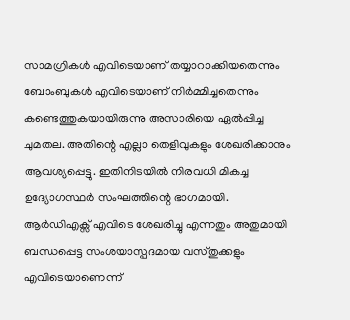സാമഗ്രികൾ എവിടെയാണ് തയ്യാറാക്കിയതെന്നും ബോംബുകൾ എവിടെയാണ് നിർമ്മിച്ചതെന്നും കണ്ടെത്തുകയായിരുന്നു അസാരിയെ ഏൽപ്പിച്ച ചുമതല. അതിന്റെ എല്ലാ തെളിവുകളും ശേഖരിക്കാനും ആവശ്യപ്പെട്ടു. ഇതിനിടയിൽ നിരവധി മികച്ച ഉദ്യോഗസ്ഥർ സംഘത്തിന്റെ ഭാഗമായി. ആർഡിഎക്സ് എവിടെ ശേഖരിച്ചു എന്നതും അതുമായി ബന്ധപ്പെട്ട സംശയാസ്പദമായ വസ്തുക്കളും എവിടെയാണെന്ന്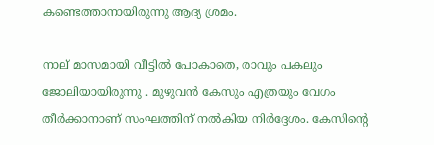കണ്ടെത്താനായിരുന്നു ആദ്യ ശ്രമം.

നാല് മാസമായി വീട്ടിൽ പോകാതെ, രാവും പകലും ജോലിയായിരുന്നു . മുഴുവൻ കേസും എത്രയും വേഗം തീർക്കാനാണ് സംഘത്തിന് നൽകിയ നിർദ്ദേശം. കേസിന്റെ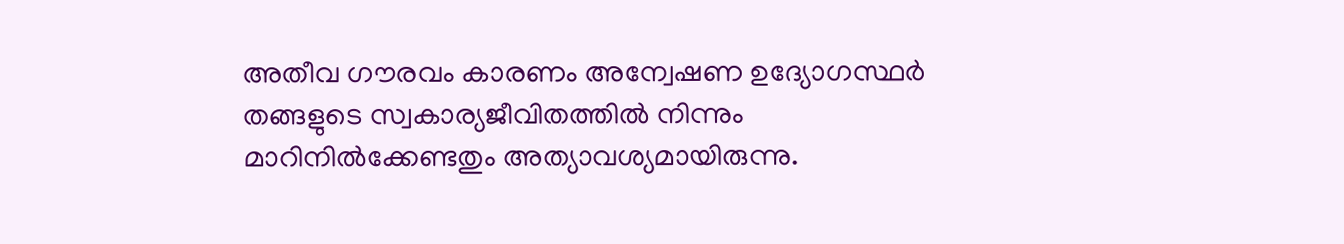അതീവ ഗൗരവം കാരണം അന്വേഷണ ഉദ്യോഗസ്ഥർ തങ്ങളുടെ സ്വകാര്യജീവിതത്തിൽ നിന്നും മാറിനിൽക്കേണ്ടതും അത്യാവശ്യമായിരുന്നു.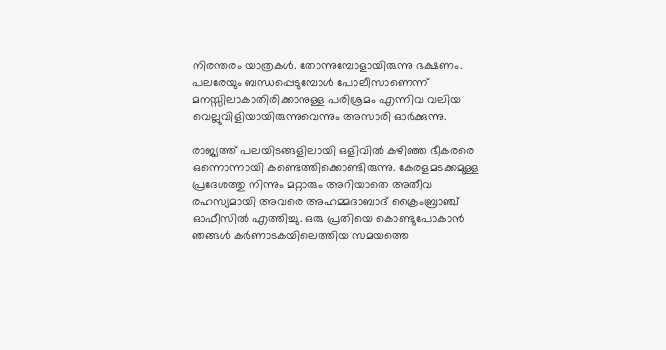നിരന്തരം യാത്രകൾ. തോന്നുമ്പോളായിരുന്നു ഭക്ഷണം. പലരേയും ബന്ധപ്പെടുമ്പോൾ പോലീസാണെന്ന് മനസ്സിലാകാതിരിക്കാനുള്ള പരിശ്രമം എന്നിവ വലിയ വെല്ലുവിളിയായിരുന്നുവെന്നും അസാരി ഓർക്കുന്നു.

രാജ്യത്ത് പലയിടങ്ങളിലായി ഒളിവിൽ കഴിഞ്ഞ ഭീകരരെ ഒന്നൊന്നായി കണ്ടെത്തിക്കൊണ്ടിരുന്നു. കേരളമടക്കമുള്ള പ്രദേശത്തു നിന്നും മറ്റാരും അറിയാതെ അതീവ രഹസ്യമായി അവരെ അഹമ്മദാബാദ് ക്രൈംബ്രാഞ്ച് ഓഫീസിൽ എത്തിച്ചു. ഒരു പ്രതിയെ കൊണ്ടുപോകാൻ ഞങ്ങൾ കർണാടകയിലെത്തിയ സമയത്തെ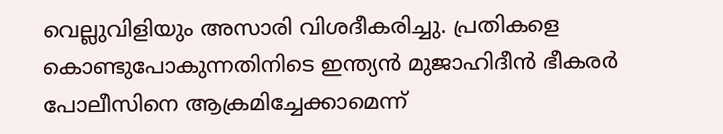വെല്ലുവിളിയും അസാരി വിശദീകരിച്ചു. പ്രതികളെ കൊണ്ടുപോകുന്നതിനിടെ ഇന്ത്യൻ മുജാഹിദീൻ ഭീകരർ പോലീസിനെ ആക്രമിച്ചേക്കാമെന്ന്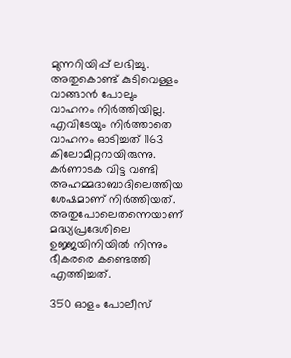മുന്നറിയിപ്പ് ലഭിച്ചു. അതുകൊണ്ട് കുടിവെള്ളം വാങ്ങാൻ പോലും വാഹനം നിർത്തിയില്ല. എവിടേയും നിർത്താതെ വാഹനം ഓടിച്ചത് 1163 കിലോമീറ്ററായിരുന്നു. കർണാടക വിട്ട വണ്ടി അഹമ്മദാബാദിലെത്തിയ ശേഷമാണ് നിർത്തിയത്. അതുപോലെതന്നെയാണ് മദ്ധ്യപ്രദേശിലെ ഉജ്ജയിനിയിൽ നിന്നും ഭീകരരെ കണ്ടെത്തി എത്തിച്ചത്.

350 ഓളം പോലീസ്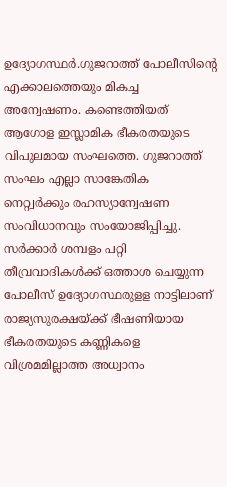ഉദ്യോഗസ്ഥർ.ഗുജറാത്ത് പോലീസിന്റെ എക്കാലത്തെയും മികച്ച അന്വേഷണം. കണ്ടെത്തിയത് ആഗോള ഇസ്ലാമിക ഭീകരതയുടെ വിപുലമായ സംഘത്തെ. ഗുജറാത്ത് സംഘം എല്ലാ സാങ്കേതിക നെറ്റ്വർക്കും രഹസ്യാന്വേഷണ സംവിധാനവും സംയോജിപ്പിച്ചു. സർക്കാർ ശമ്പളം പറ്റി തീവ്രവാദികൾക്ക് ഒത്താശ ചെയ്യുന്ന പോലീസ് ഉദ്യോഗസ്ഥരുളള നാട്ടിലാണ് രാജ്യസുരക്ഷയ്‌ക്ക് ഭീഷണിയായ ഭീകരതയുടെ കണ്ണികളെ വിശ്രമമില്ലാത്ത അധ്വാനം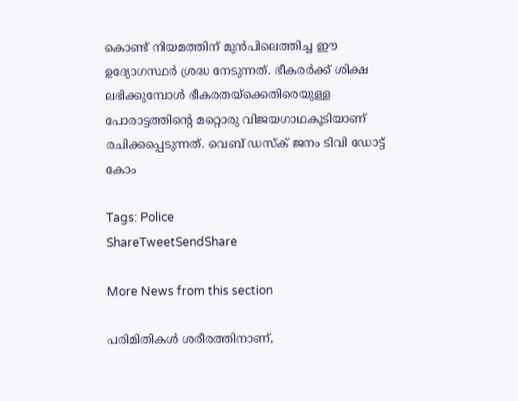കൊണ്ട് നിയമത്തിന് മുൻപിലെത്തിച്ച ഈ ഉദ്യോഗസ്ഥർ ശ്രദ്ധ നേടുന്നത്. ഭീകരർക്ക് ശിക്ഷ ലഭിക്കുമ്പോൾ ഭീകരതയ്‌ക്കെതിരെയുള്ള പോരാട്ടത്തിന്റെ മറ്റൊരു വിജയഗാഥകൂടിയാണ് രചിക്കപ്പെടുന്നത്. വെബ് ഡസ്‌ക് ജനം ടിവി ഡോട്ട് കോം

Tags: Police
ShareTweetSendShare

More News from this section

പരിമിതികൾ ശരീരത്തിനാണ്,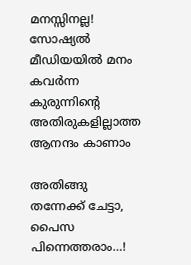മനസ്സിനല്ല! സോഷ്യൽ മീഡിയയിൽ മനം കവർന്ന കുരുന്നിന്റെ അതിരുകളില്ലാത്ത ആനന്ദം കാണാം

അതിങ്ങു തന്നേക്ക് ചേട്ടാ, പൈസ പിന്നെത്തരാം…!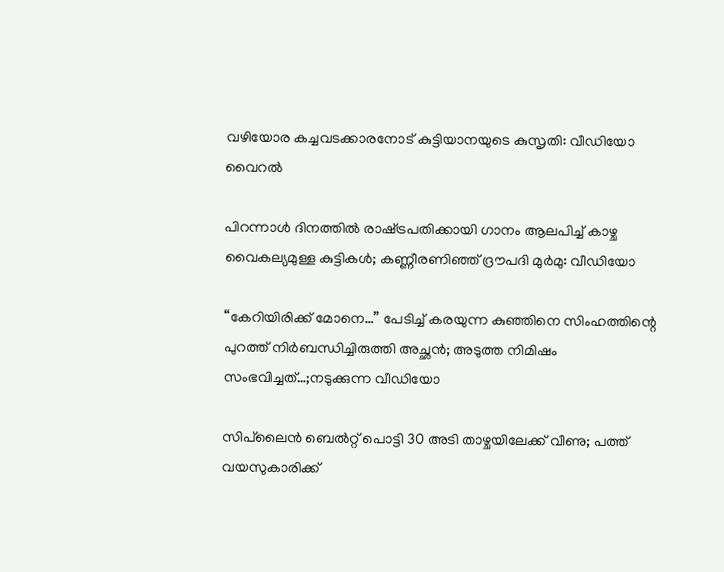വഴിയോര കച്ചവടക്കാരനോട് കുട്ടിയാനയുടെ കുസൃതി: വീഡിയോ വൈറൽ

പിറന്നാൾ ദിനത്തിൽ രാഷ്‌ട്രപതിക്കായി ഗാനം ആലപിച്ച് കാഴ്ച വൈകല്യമുള്ള കുട്ടികൾ; കണ്ണീരണിഞ്ഞ് ദ്രൗപദി മുർമു: വീഡിയോ

“കേറിയിരിക്ക് മോനെ…” പേടിച്ച് കരയുന്ന കുഞ്ഞിനെ സിംഹത്തിന്റെ പുറത്ത് നിർബന്ധിച്ചിരുത്തി അച്ഛൻ; അടുത്ത നിമിഷം സംഭവിച്ചത്…;നടുക്കുന്ന വീഡിയോ

സിപ്‌ലൈൻ ബെൽറ്റ് പൊട്ടി 30 അടി താഴ്ചയിലേക്ക് വീണു; പത്ത് വയസുകാരിക്ക്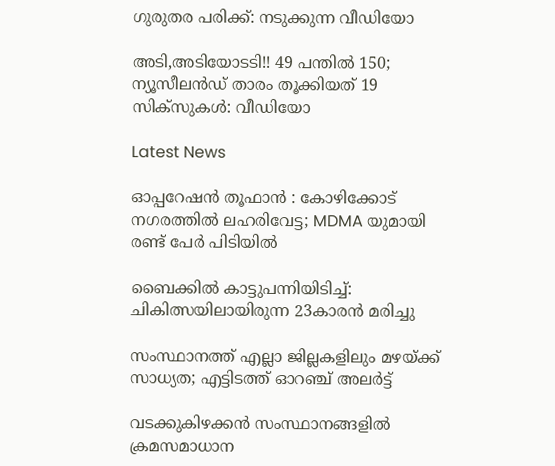ഗുരുതര പരിക്ക്: നടുക്കുന്ന വീഡിയോ

അടി,അടിയോടടി!! 49 പന്തിൽ 150; ന്യൂസീലൻഡ് താരം തൂക്കിയത് 19 സിക്സുകൾ: വീഡിയോ

Latest News

ഓപ്പറേഷൻ തൂഫാൻ : കോഴിക്കോട് നഗരത്തിൽ ലഹരിവേട്ട; MDMA യുമായി രണ്ട് പേർ പിടിയിൽ

ബൈക്കിൽ കാട്ടുപന്നിയിടിച്ച്: ചികിത്സയിലായിരുന്ന 23കാരൻ മരിച്ചു

സംസ്ഥാനത്ത് എല്ലാ ജില്ലകളിലും മഴയ്‌ക്ക് സാധ്യത; എട്ടിടത്ത് ഓറഞ്ച് അലർട്ട്

വടക്കുകിഴക്കന്‍ സംസ്ഥാനങ്ങളില്‍ ക്രമസമാധാന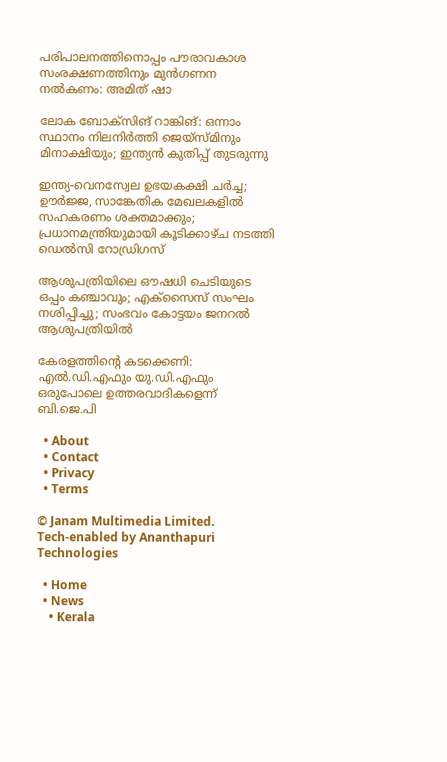പരിപാലനത്തിനൊപ്പം പൗരാവകാശ സംരക്ഷണത്തിനും മുന്‍ഗണന നല്‍കണം: അമിത് ഷാ

ലോക ബോക്‌സിങ് റാങ്കിങ്: ഒന്നാം സ്ഥാനം നിലനിര്‍ത്തി ജെയ്‌സ്മിനും മിനാക്ഷിയും; ഇന്ത്യന്‍ കുതിപ്പ് തുടരുന്നു

ഇന്ത്യ-വെനസ്വേല ഉഭയകക്ഷി ചര്‍ച്ച; ഊര്‍ജ്ജ, സാങ്കേതിക മേഖലകളില്‍ സഹകരണം ശക്തമാക്കും; പ്രധാനമന്ത്രിയുമായി കൂടിക്കാഴ്ച നടത്തി ഡെല്‍സി റോഡ്രിഗസ്

ആശുപത്രിയിലെ ഔഷധി ചെടിയുടെ ഒപ്പം കഞ്ചാവും; എക്‌സൈസ് സംഘം നശിപ്പിച്ചു; സംഭവം കോട്ടയം ജനറല്‍ ആശുപത്രിയില്‍

കേരളത്തിന്റെ കടക്കെണി: എല്‍.ഡി.എഫും യു.ഡി.എഫും ഒരുപോലെ ഉത്തരവാദികളെന്ന് ബി.ജെ.പി

  • About
  • Contact
  • Privacy
  • Terms

© Janam Multimedia Limited.
Tech-enabled by Ananthapuri Technologies

  • Home
  • News
    • Kerala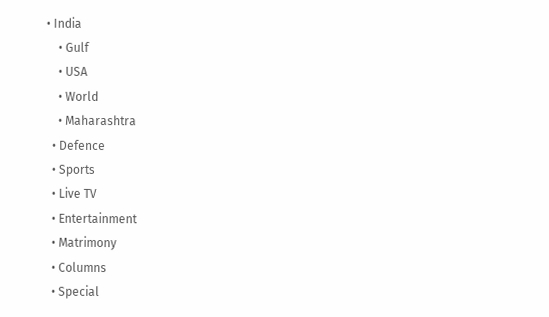• India
    • Gulf
    • USA
    • World
    • Maharashtra
  • Defence
  • Sports
  • Live TV
  • Entertainment
  • Matrimony
  • Columns
  • Special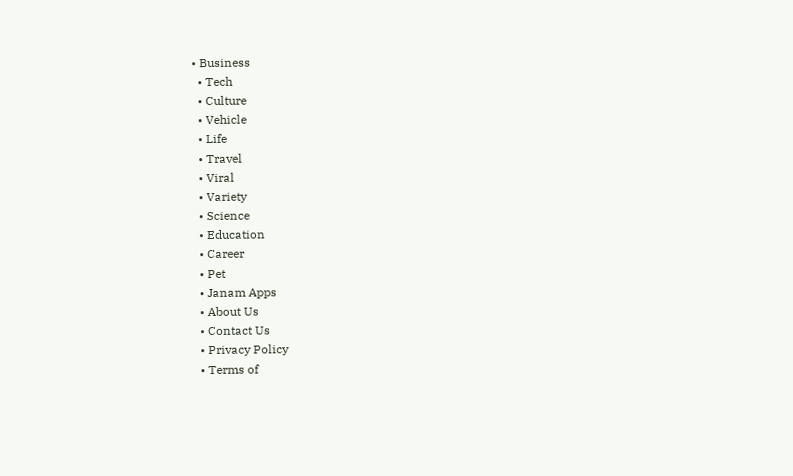• Business
  • Tech
  • Culture
  • Vehicle
  • Life
  • Travel
  • Viral
  • Variety
  • Science
  • Education
  • Career
  • Pet
  • Janam Apps
  • About Us
  • Contact Us
  • Privacy Policy
  • Terms of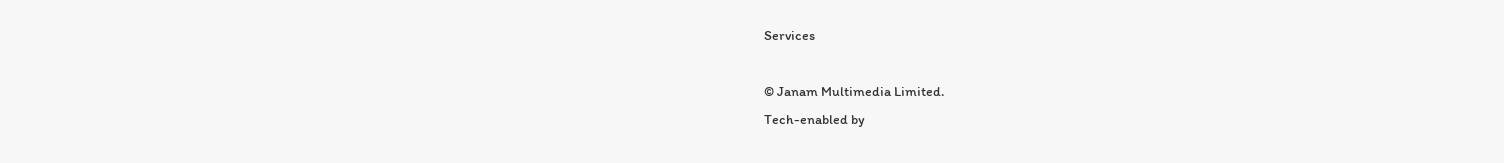Services

© Janam Multimedia Limited.
Tech-enabled by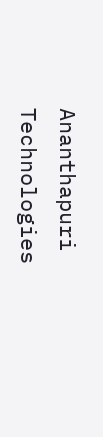Ananthapuri Technologies